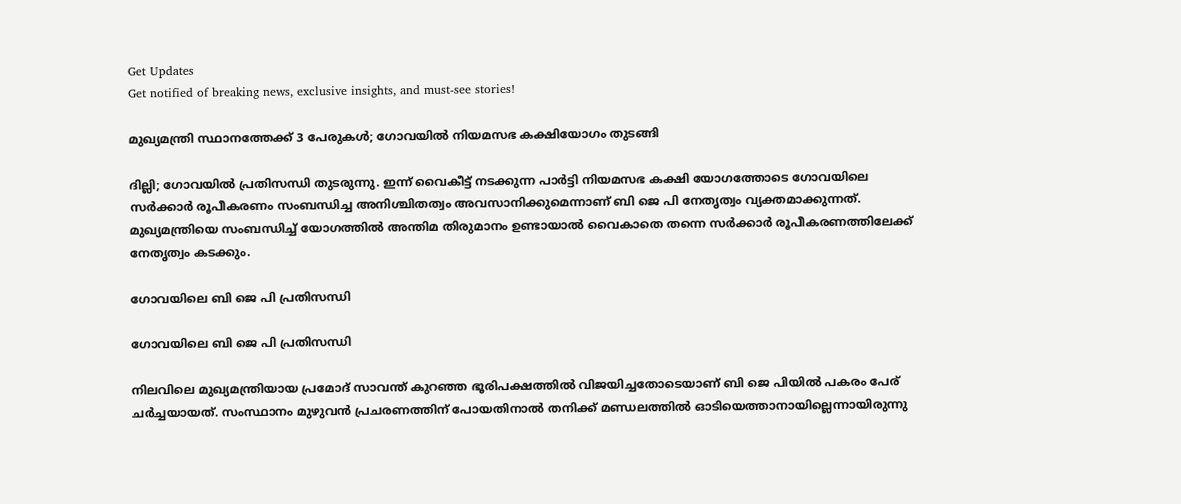Get Updates
Get notified of breaking news, exclusive insights, and must-see stories!

മുഖ്യമന്ത്രി സ്ഥാനത്തേക്ക് 3 പേരുകൾ; ഗോവയിൽ നിയമസഭ കക്ഷിയോഗം തുടങ്ങി

ദില്ലി; ഗോവയിൽ പ്രതിസന്ധി തുടരുന്നു. ഇന്ന് വൈകീട്ട് നടക്കുന്ന പാർട്ടി നിയമസഭ കക്ഷി യോഗത്തോടെ ഗോവയിലെ സർക്കാർ രൂപീകരണം സംബന്ധിച്ച അനിശ്ചിതത്വം അവസാനിക്കുമെന്നാണ് ബി ജെ പി നേതൃത്വം വ്യക്തമാക്കുന്നത്. മുഖ്യമന്ത്രിയെ സംബന്ധിച്ച് യോഗത്തിൽ അന്തിമ തിരുമാനം ഉണ്ടായാൽ വൈകാതെ തന്നെ സർക്കാർ രൂപീകരണത്തിലേക്ക് നേതൃത്വം കടക്കും.

ഗോവയിലെ ബി ജെ പി പ്രതിസന്ധി

ഗോവയിലെ ബി ജെ പി പ്രതിസന്ധി

നിലവിലെ മുഖ്യമന്ത്രിയായ പ്രമോദ് സാവന്ത് കുറഞ്ഞ ഭൂരിപക്ഷത്തിൽ വിജയിച്ചതോടെയാണ് ബി ജെ പിയിൽ പകരം പേര് ചർച്ചയായത്. സംസ്ഥാനം മുഴുവൻ പ്രചരണത്തിന് പോയതിനാൽ തനിക്ക് മണ്ഡലത്തിൽ ഓടിയെത്താനായില്ലെന്നായിരുന്നു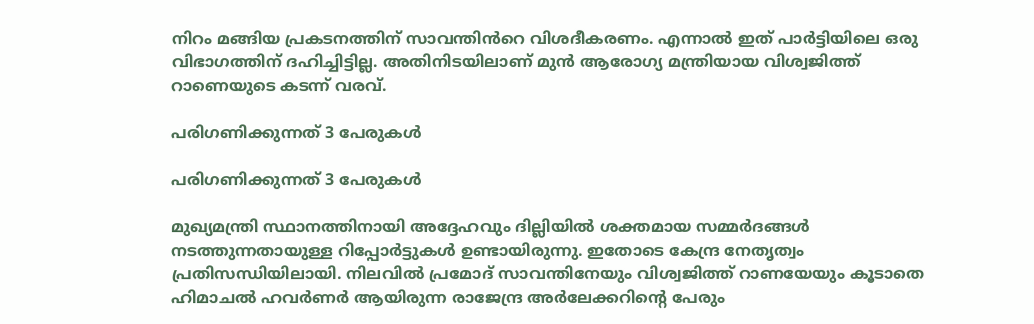നിറം മങ്ങിയ പ്രകടനത്തിന് സാവന്തിൻറെ വിശദീകരണം. എന്നാൽ ഇത് പാർട്ടിയിലെ ഒരു വിഭാഗത്തിന് ദഹിച്ചിട്ടില്ല. അതിനിടയിലാണ് മുൻ ആരോഗ്യ മന്ത്രിയായ വിശ്വജിത്ത് റാണെയുടെ കടന്ന് വരവ്.

പരിഗണിക്കുന്നത് 3 പേരുകൾ

പരിഗണിക്കുന്നത് 3 പേരുകൾ

മുഖ്യമന്ത്രി സ്ഥാനത്തിനായി അദ്ദേഹവും ദില്ലിയിൽ ശക്തമായ സമ്മർദങ്ങൾ നടത്തുന്നതായുള്ള റിപ്പോർട്ടുകൾ ഉണ്ടായിരുന്നു. ഇതോടെ കേന്ദ്ര നേതൃത്വം പ്രതിസന്ധിയിലായി. നിലവിൽ പ്രമോദ് സാവന്തിനേയും വിശ്വജിത്ത് റാണയേയും കൂടാതെ ഹിമാചൽ ഹവർണർ ആയിരുന്ന രാജേന്ദ്ര അർലേക്കറിന്റെ പേരും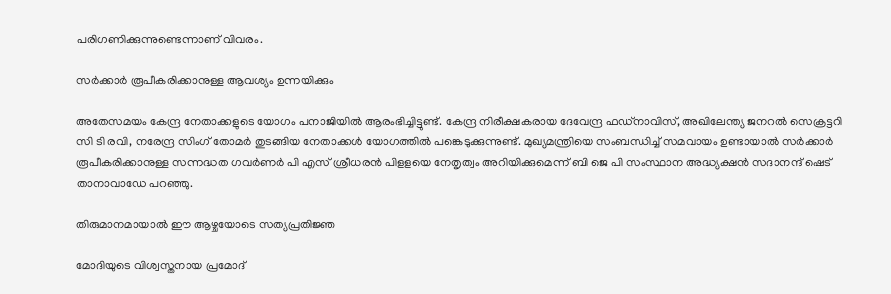പരിഗണിക്കുന്നുണ്ടെന്നാണ് വിവരം.

സർക്കാർ രൂപീകരിക്കാനുള്ള ആവശ്യം ഉന്നയിക്കും

അതേസമയം കേന്ദ്ര നേതാക്കളുടെ യോഗം പനാജിയിൽ ആരംഭിച്ചിട്ടുണ്ട്. കേന്ദ്ര നിരീക്ഷകരായ ദേവേന്ദ്ര ഫഡ്നാവിസ്, അഖിലേന്ത്യ ജനറൽ സെക്രട്ടറി സി ടി രവി, നരേന്ദ്ര സിംഗ് തോമർ തുടങ്ങിയ നേതാക്കൾ യോഗത്തിൽ പങ്കെടുക്കുന്നുണ്ട്. മുഖ്യമന്ത്രിയെ സംബന്ധിച്ച് സമവായം ഉണ്ടായാൽ സർക്കാർ രൂപീകരിക്കാനുള്ള സന്നദ്ധത ഗവർണർ പി എസ് ശ്രീധരൻ പിളളയെ നേതൃത്വം അറിയിക്കുമെന്ന് ബി ജെ പി സംസ്ഥാന അദ്ധ്യക്ഷൻ സദാനന്ദ് ഷെട് താനാവാഡേ പറഞ്ഞു.

തിരുമാനമായാൽ ഈ ആഴ്ചയോടെ സത്യപ്രതിജ്ഞ

മോദിയുടെ വിശ്വസ്തനായ പ്രമോദ്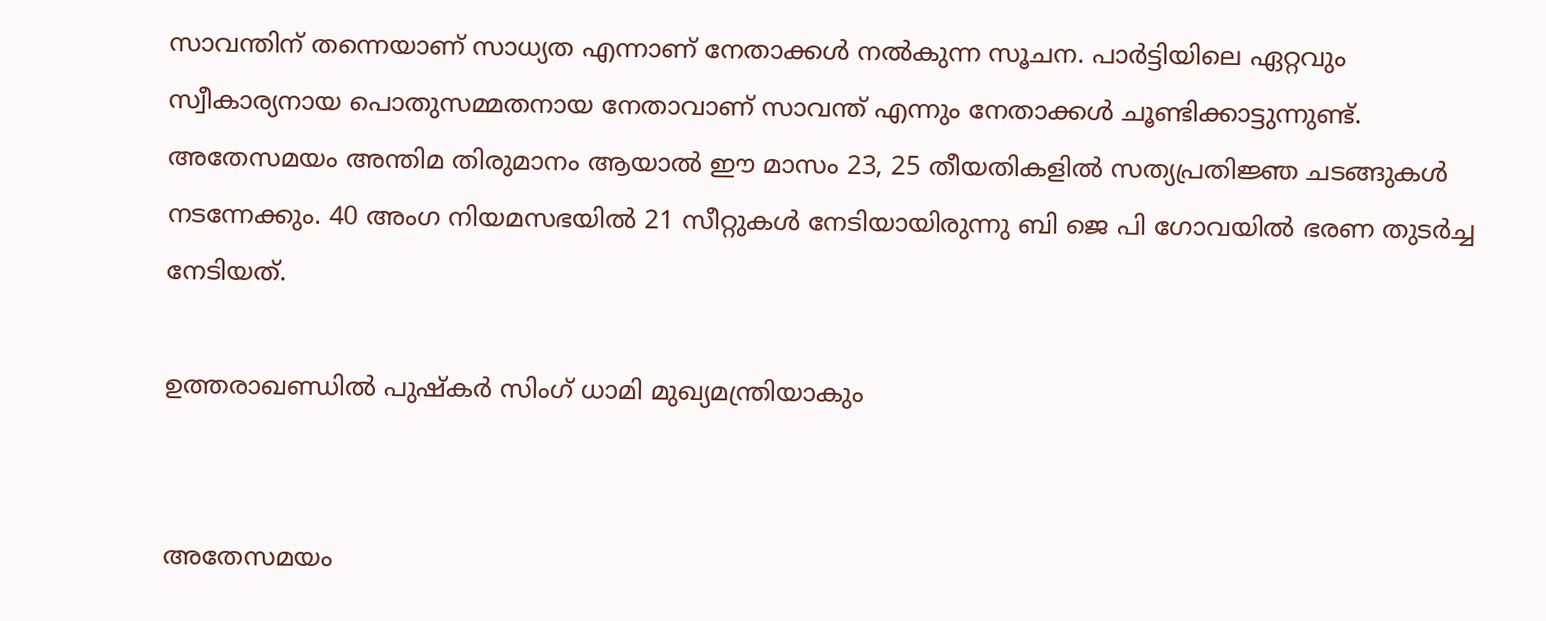സാവന്തിന് തന്നെയാണ് സാധ്യത എന്നാണ് നേതാക്കൾ നൽകുന്ന സൂചന. പാർട്ടിയിലെ ഏറ്റവും സ്വീകാര്യനായ പൊതുസമ്മതനായ നേതാവാണ് സാവന്ത് എന്നും നേതാക്കൾ ചൂണ്ടിക്കാട്ടുന്നുണ്ട്. അതേസമയം അന്തിമ തിരുമാനം ആയാൽ ഈ മാസം 23, 25 തീയതികളിൽ സത്യപ്രതിജ്ഞ ചടങ്ങുകൾ നടന്നേക്കും. 40 അംഗ നിയമസഭയിൽ 21 സീറ്റുകൾ നേടിയായിരുന്നു ബി ജെ പി ഗോവയിൽ ഭരണ തുടർച്ച നേടിയത്.

ഉത്തരാഖണ്ഡിൽ പുഷ്കർ സിംഗ് ധാമി മുഖ്യമന്ത്രിയാകും


അതേസമയം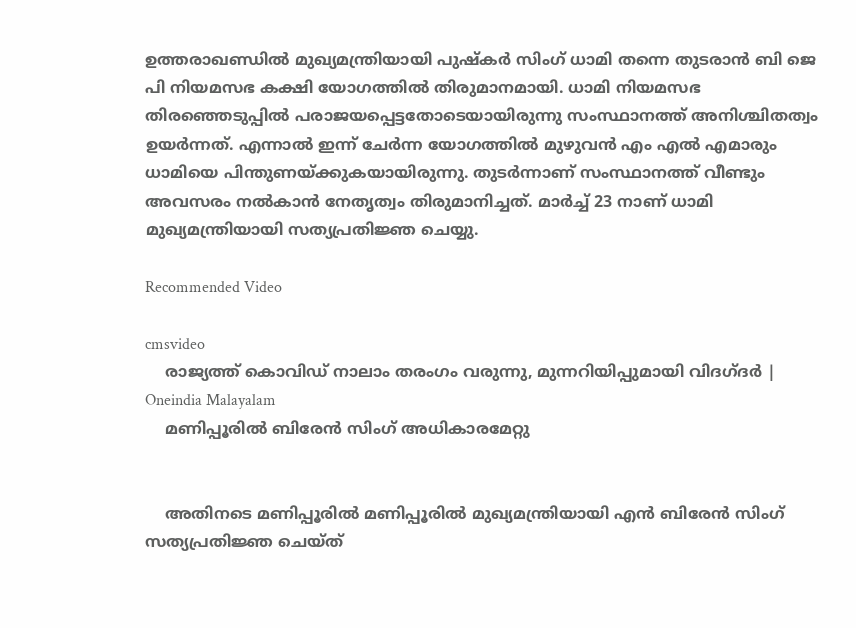ഉത്തരാഖണ്ഡിൽ മുഖ്യമന്ത്രിയായി പുഷ്കർ സിംഗ് ധാമി തന്നെ തുടരാൻ ബി ജെ പി നിയമസഭ കക്ഷി യോഗത്തിൽ തിരുമാനമായി. ധാമി നിയമസഭ തിരഞ്ഞെടുപ്പിൽ പരാജയപ്പെട്ടതോടെയായിരുന്നു സംസ്ഥാനത്ത് അനിശ്ചിതത്വം ഉയർന്നത്. എന്നാൽ ഇന്ന് ചേർന്ന യോഗത്തിൽ മുഴുവൻ എം എൽ എമാരും ധാമിയെ പിന്തുണയ്ക്കുകയായിരുന്നു. തുടർന്നാണ് സംസ്ഥാനത്ത് വീണ്ടും അവസരം നൽകാൻ നേതൃത്വം തിരുമാനിച്ചത്. മാർച്ച് 23 നാണ് ധാമി മുഖ്യമന്ത്രിയായി സത്യപ്രതിജ്ഞ ചെയ്യു.

Recommended Video

cmsvideo
    രാജ്യത്ത് കൊവിഡ് നാലാം തരംഗം വരുന്നു, മുന്നറിയിപ്പുമായി വിദഗ്ദര്‍ | Oneindia Malayalam
    മണിപ്പൂരിൽ ബിരേൻ സിംഗ് അധികാരമേറ്റു


    അതിനടെ മണിപ്പൂരിൽ മണിപ്പൂരിൽ മുഖ്യമന്ത്രിയായി എൻ ബിരേൻ സിംഗ് സത്യപ്രതിജ്ഞ ചെയ്ത്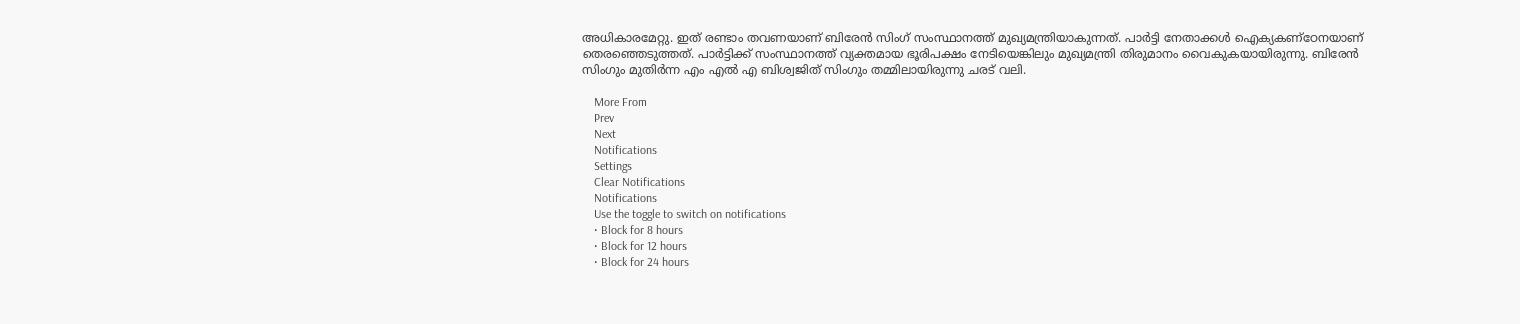അധികാരമേറ്റു. ഇത് രണ്ടാം തവണയാണ് ബിരേൻ സിംഗ് സംസ്ഥാനത്ത് മുഖ്യമന്ത്രിയാകുന്നത്. പാർട്ടി നേതാക്കൾ ഐക്യകണ്ഠേനയാണ് തെരഞ്ഞെടുത്തത്. പാർട്ടിക്ക് സംസ്ഥാനത്ത് വ്യക്തമായ ഭൂരിപക്ഷം നേടിയെങ്കിലും മുഖ്യമന്ത്രി തിരുമാനം വൈകുകയായിരുന്നു. ബിരേൻ സിംഗും മുതിർന്ന എം എൽ എ ബിശ്വജിത് സിംഗും തമ്മിലായിരുന്നു ചരട് വലി.

    More From
    Prev
    Next
    Notifications
    Settings
    Clear Notifications
    Notifications
    Use the toggle to switch on notifications
    • Block for 8 hours
    • Block for 12 hours
    • Block for 24 hours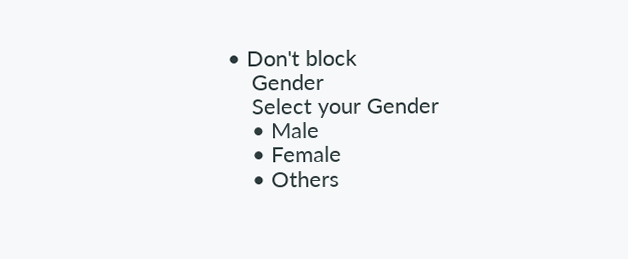• Don't block
    Gender
    Select your Gender
    • Male
    • Female
    • Others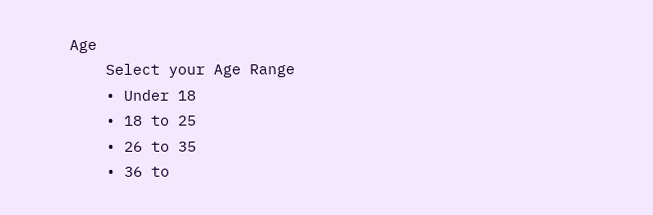Age
    Select your Age Range
    • Under 18
    • 18 to 25
    • 26 to 35
    • 36 to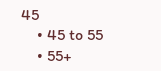45
    • 45 to 55
    • 55+